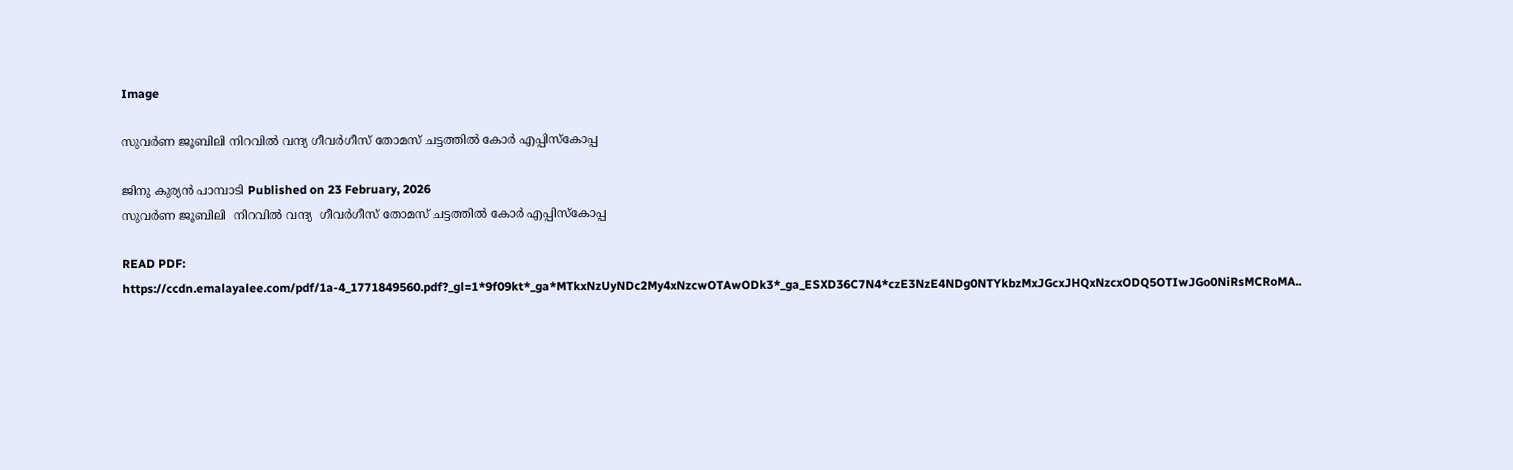Image

സുവര്‍ണ ജൂബിലി നിറവില്‍ വന്ദ്യ ഗീവര്‍ഗീസ് തോമസ് ചട്ടത്തില്‍ കോര്‍ എപ്പിസ്‌കോപ്പ

ജിനു കുര്യന്‍ പാമ്പാടി Published on 23 February, 2026
സുവര്‍ണ ജൂബിലി  നിറവില്‍ വന്ദ്യ  ഗീവര്‍ഗീസ് തോമസ് ചട്ടത്തില്‍ കോര്‍ എപ്പിസ്‌കോപ്പ

READ PDF: https://ccdn.emalayalee.com/pdf/1a-4_1771849560.pdf?_gl=1*9f09kt*_ga*MTkxNzUyNDc2My4xNzcwOTAwODk3*_ga_ESXD36C7N4*czE3NzE4NDg0NTYkbzMxJGcxJHQxNzcxODQ5OTIwJGo0NiRsMCRoMA..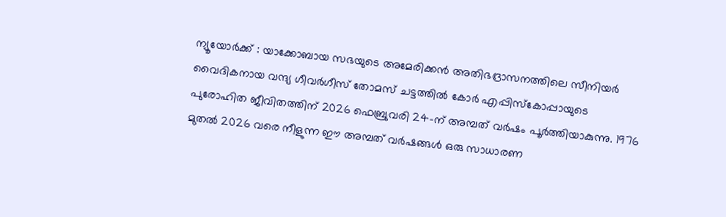ന്യൂയോര്‍ക്ക് : യാക്കോബായ സഭയുടെ അമേരിക്കന്‍ അതിഭദ്രാസനത്തിലെ സീനിയര്‍ വൈദികനായ വന്ദ്യ ഗീവര്‍ഗീസ് തോമസ് ചട്ടത്തില്‍ കോര്‍ എപ്പിസ്‌കോപ്പായുടെ പുരോഹിത ജീവിതത്തിന് 2026 ഫെബ്രുവരി 24-ന് അമ്പത് വര്‍ഷം പൂര്‍ത്തിയാകുന്നു. 1976 മുതല്‍ 2026 വരെ നീളുന്ന ഈ അമ്പത് വര്‍ഷങ്ങള്‍ ഒരു സാധാരണ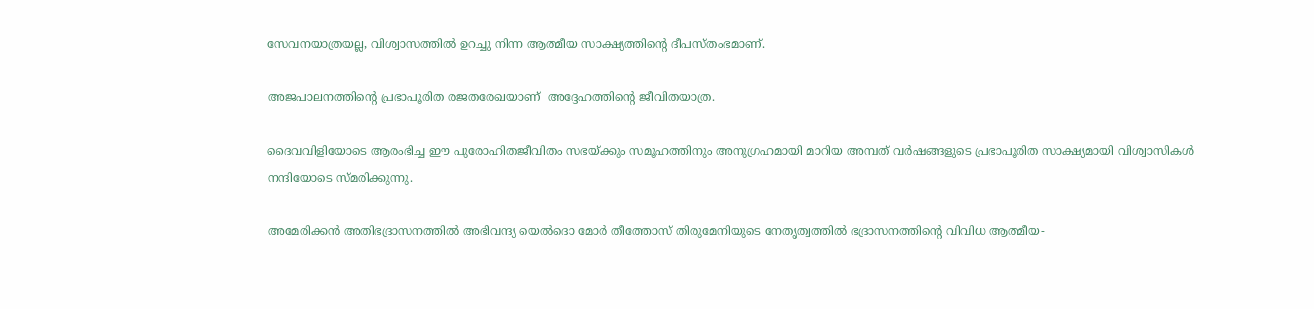സേവനയാത്രയല്ല, വിശ്വാസത്തില്‍ ഉറച്ചു നിന്ന ആത്മീയ സാക്ഷ്യത്തിന്റെ ദീപസ്തംഭമാണ്.

അജപാലനത്തിന്റെ പ്രഭാപൂരിത രജതരേഖയാണ്  അദ്ദേഹത്തിന്റെ ജീവിതയാത്ര.

ദൈവവിളിയോടെ ആരംഭിച്ച ഈ പുരോഹിതജീവിതം സഭയ്ക്കും സമൂഹത്തിനും അനുഗ്രഹമായി മാറിയ അമ്പത് വര്‍ഷങ്ങളുടെ പ്രഭാപൂരിത സാക്ഷ്യമായി വിശ്വാസികള്‍ നന്ദിയോടെ സ്മരിക്കുന്നു.

അമേരിക്കന്‍ അതിഭദ്രാസനത്തില്‍ അഭിവന്ദ്യ യെല്‍ദൊ മോര്‍ തീത്തോസ് തിരുമേനിയുടെ നേതൃത്വത്തില്‍ ഭദ്രാസനത്തിന്റെ വിവിധ ആത്മീയ-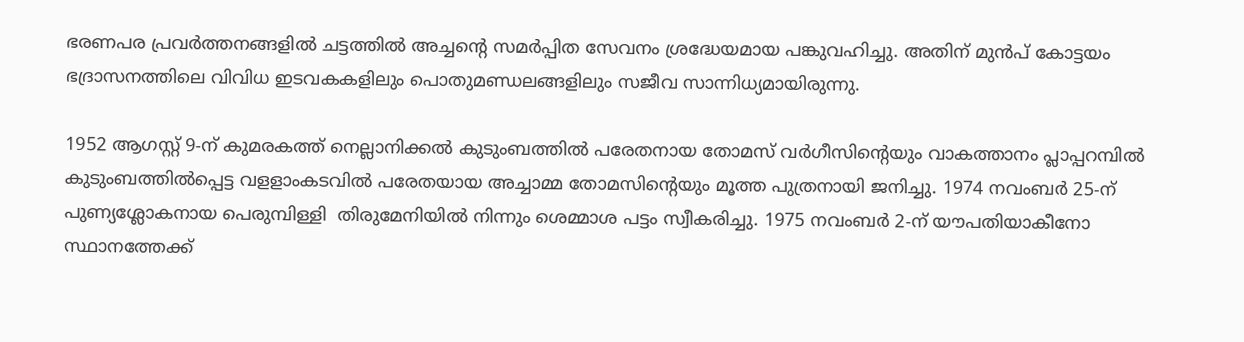ഭരണപര പ്രവര്‍ത്തനങ്ങളില്‍ ചട്ടത്തില്‍ അച്ചന്റെ സമര്‍പ്പിത സേവനം ശ്രദ്ധേയമായ പങ്കുവഹിച്ചു. അതിന് മുന്‍പ് കോട്ടയം ഭദ്രാസനത്തിലെ വിവിധ ഇടവകകളിലും പൊതുമണ്ഡലങ്ങളിലും സജീവ സാന്നിധ്യമായിരുന്നു.

1952 ആഗസ്റ്റ് 9-ന് കുമരകത്ത് നെല്ലാനിക്കല്‍ കുടുംബത്തില്‍ പരേതനായ തോമസ് വര്‍ഗീസിന്റെയും വാകത്താനം പ്ലാപ്പറമ്പില്‍ കുടുംബത്തില്‍പ്പെട്ട വളളാംകടവില്‍ പരേതയായ അച്ചാമ്മ തോമസിന്റെയും മൂത്ത പുത്രനായി ജനിച്ചു. 1974 നവംബര്‍ 25-ന് പുണ്യശ്ലോകനായ പെരുമ്പിള്ളി  തിരുമേനിയില്‍ നിന്നും ശെമ്മാശ പട്ടം സ്വീകരിച്ചു. 1975 നവംബര്‍ 2-ന് യൗപതിയാകീനോ സ്ഥാനത്തേക്ക്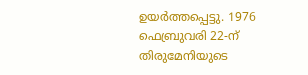ഉയര്‍ത്തപ്പെട്ടു. 1976 ഫെബ്രുവരി 22-ന് തിരുമേനിയുടെ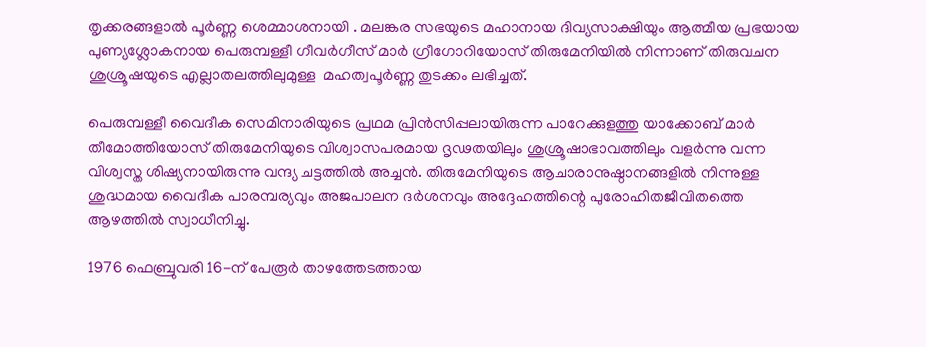തൃക്കരങ്ങളാല്‍ പൂര്‍ണ്ണ ശെമ്മാശനായി . മലങ്കര സഭയുടെ മഹാനായ ദിവ്യസാക്ഷിയും ആത്മീയ പ്രഭയായ പുണ്യശ്ലോകനായ പെരുമ്പള്ളീ ഗീവര്‍ഗീസ് മാര്‍ ഗ്രീഗോറിയോസ് തിരുമേനിയില്‍ നിന്നാണ് തിരുവചന ശുശ്രൂഷയുടെ എല്ലാതലത്തിലുമുള്ള  മഹത്വപൂര്‍ണ്ണ തുടക്കം ലഭിച്ചത്.

പെരുമ്പള്ളീ വൈദീക സെമിനാരിയുടെ പ്രഥമ പ്രിന്‍സിപ്പലായിരുന്ന പാറേക്കുളത്തു യാക്കോബ് മാര്‍ തീമോത്തിയോസ് തിരുമേനിയുടെ വിശ്വാസപരമായ ദൃഢതയിലും ശുശ്രൂഷാഭാവത്തിലും വളര്‍ന്നു വന്ന വിശ്വസ്ത ശിഷ്യനായിരുന്നു വന്ദ്യ ചട്ടത്തില്‍ അച്ചന്‍. തിരുമേനിയുടെ ആചാരാനുഷ്ഠാനങ്ങളില്‍ നിന്നുള്ള ശുദ്ധമായ വൈദീക പാരമ്പര്യവും അജപാലന ദര്‍ശനവും അദ്ദേഹത്തിന്റെ പുരോഹിതജീവിതത്തെ ആഴത്തില്‍ സ്വാധീനിച്ചു.

1976 ഫെബ്രുവരി 16-ന് പേരൂര്‍ താഴത്തേടത്തായ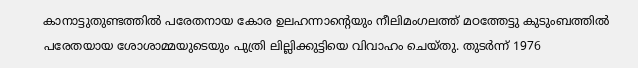കാനാട്ടുതുണ്ടത്തില്‍ പരേതനായ കോര ഉലഹന്നാന്റെയും നീലിമംഗലത്ത് മഠത്തേട്ടു കുടുംബത്തില്‍ പരേതയായ ശോശാമ്മയുടെയും പുത്രി ലില്ലിക്കുട്ടിയെ വിവാഹം ചെയ്തു. തുടര്‍ന്ന് 1976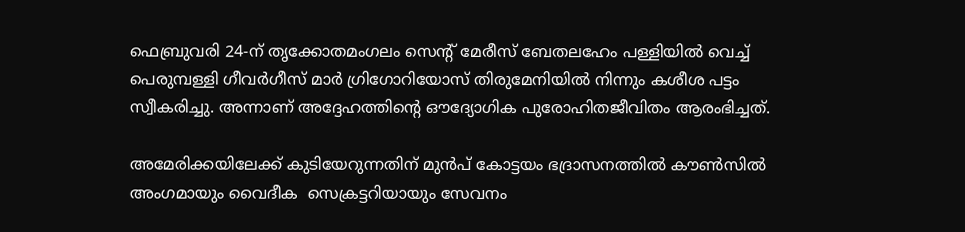ഫെബ്രുവരി 24-ന് തൃക്കോതമംഗലം സെന്റ് മേരീസ് ബേതലഹേം പള്ളിയില്‍ വെച്ച് പെരുമ്പള്ളി ഗീവര്‍ഗീസ് മാര്‍ ഗ്രിഗോറിയോസ് തിരുമേനിയില്‍ നിന്നും കശീശ പട്ടം സ്വീകരിച്ചു. അന്നാണ് അദ്ദേഹത്തിന്റെ ഔദ്യോഗിക പുരോഹിതജീവിതം ആരംഭിച്ചത്.

അമേരിക്കയിലേക്ക് കുടിയേറുന്നതിന് മുന്‍പ് കോട്ടയം ഭദ്രാസനത്തില്‍ കൗണ്‍സില്‍ അംഗമായും വൈദീക  സെക്രട്ടറിയായും സേവനം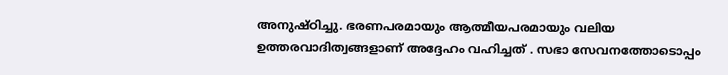അനുഷ്ഠിച്ചു. ഭരണപരമായും ആത്മീയപരമായും വലിയ ഉത്തരവാദിത്വങ്ങളാണ് അദ്ദേഹം വഹിച്ചത് . സഭാ സേവനത്തോടൊപ്പം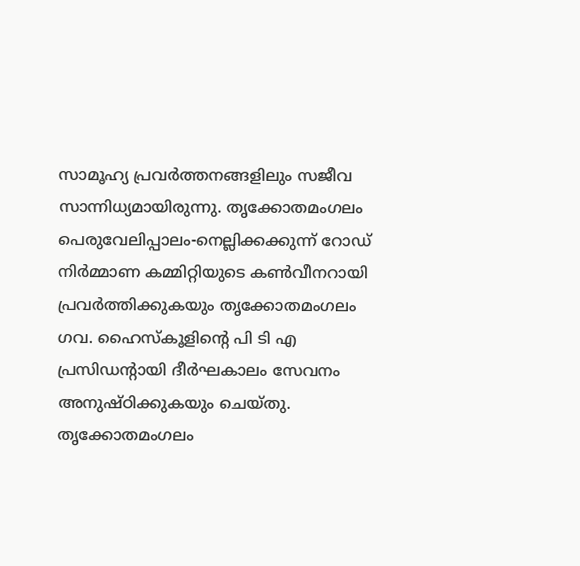സാമൂഹ്യ പ്രവര്‍ത്തനങ്ങളിലും സജീവ സാന്നിധ്യമായിരുന്നു. തൃക്കോതമംഗലം പെരുവേലിപ്പാലം-നെല്ലിക്കക്കുന്ന് റോഡ് നിര്‍മ്മാണ കമ്മിറ്റിയുടെ കണ്‍വീനറായി പ്രവര്‍ത്തിക്കുകയും തൃക്കോതമംഗലം ഗവ. ഹൈസ്‌കൂളിന്റെ പി ടി എ പ്രസിഡന്റായി ദീര്‍ഘകാലം സേവനം അനുഷ്ഠിക്കുകയും ചെയ്തു. തൃക്കോതമംഗലം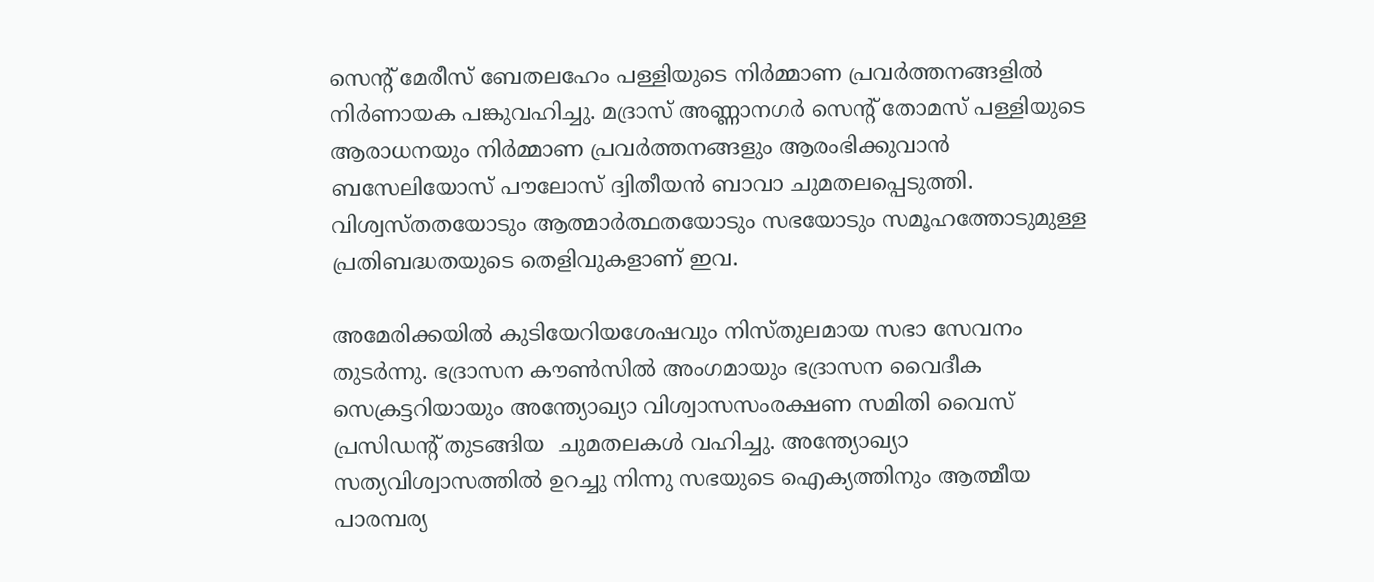സെന്റ് മേരീസ് ബേതലഹേം പള്ളിയുടെ നിര്‍മ്മാണ പ്രവര്‍ത്തനങ്ങളില്‍ നിര്‍ണായക പങ്കുവഹിച്ചു. മദ്രാസ് അണ്ണാനഗര്‍ സെന്റ് തോമസ് പള്ളിയുടെ ആരാധനയും നിര്‍മ്മാണ പ്രവര്‍ത്തനങ്ങളും ആരംഭിക്കുവാന്‍ ബസേലിയോസ് പൗലോസ് ദ്വിതീയന്‍ ബാവാ ചുമതലപ്പെടുത്തി. വിശ്വസ്തതയോടും ആത്മാര്‍ത്ഥതയോടും സഭയോടും സമൂഹത്തോടുമുള്ള പ്രതിബദ്ധതയുടെ തെളിവുകളാണ് ഇവ.

അമേരിക്കയില്‍ കുടിയേറിയശേഷവും നിസ്തുലമായ സഭാ സേവനം തുടര്‍ന്നു. ഭദ്രാസന കൗണ്‍സില്‍ അംഗമായും ഭദ്രാസന വൈദീക സെക്രട്ടറിയായും അന്ത്യോഖ്യാ വിശ്വാസസംരക്ഷണ സമിതി വൈസ് പ്രസിഡന്റ് തുടങ്ങിയ  ചുമതലകള്‍ വഹിച്ചു. അന്ത്യോഖ്യാ സത്യവിശ്വാസത്തില്‍ ഉറച്ചു നിന്നു സഭയുടെ ഐക്യത്തിനും ആത്മീയ പാരമ്പര്യ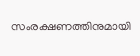സംരക്ഷണത്തിനുമായി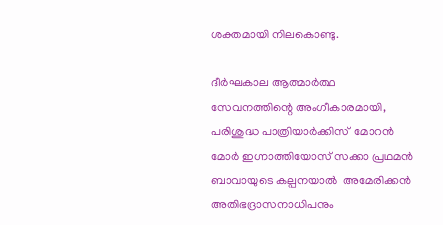ശക്തമായി നിലകൊണ്ടു.

ദീര്‍ഘകാല ആത്മാര്‍ത്ഥ സേവനത്തിന്റെ അംഗീകാരമായി, പരിശുദ്ധ പാത്രിയാര്‍ക്കിസ്  മോറന്‍ മോര്‍ ഇഗ്നാത്തിയോസ് സക്കാ പ്രഥമന്‍ ബാവായുടെ കല്പനയാല്‍  അമേരിക്കന്‍ അതിഭദ്രാസനാധിപനും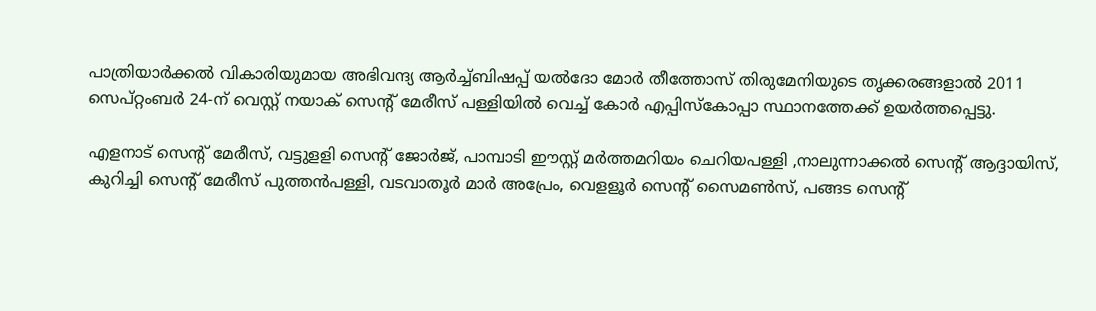പാത്രിയാര്‍ക്കല്‍ വികാരിയുമായ അഭിവന്ദ്യ ആര്‍ച്ച്ബിഷപ്പ് യല്‍ദോ മോര്‍ തീത്തോസ് തിരുമേനിയുടെ തൃക്കരങ്ങളാല്‍ 2011 സെപ്റ്റംബര്‍ 24-ന് വെസ്റ്റ് നയാക് സെന്റ് മേരീസ് പള്ളിയില്‍ വെച്ച് കോര്‍ എപ്പിസ്‌കോപ്പാ സ്ഥാനത്തേക്ക് ഉയര്‍ത്തപ്പെട്ടു.

എളനാട് സെന്റ് മേരീസ്, വട്ടുളളി സെന്റ് ജോര്‍ജ്, പാമ്പാടി ഈസ്റ്റ് മര്‍ത്തമറിയം ചെറിയപള്ളി ,നാലുന്നാക്കല്‍ സെന്റ് ആദ്ദായിസ്, കുറിച്ചി സെന്റ് മേരീസ് പുത്തന്‍പള്ളി, വടവാതൂര്‍ മാര്‍ അപ്രേം, വെളളൂര്‍ സെന്റ് സൈമണ്‍സ്, പങ്ങട സെന്റ്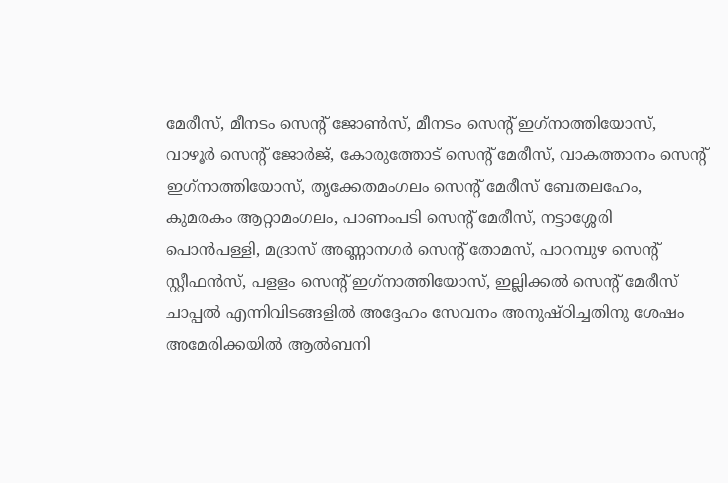മേരീസ്, മീനടം സെന്റ് ജോണ്‍സ്, മീനടം സെന്റ് ഇഗ്‌നാത്തിയോസ്, വാഴൂര്‍ സെന്റ് ജോര്‍ജ്, കോരുത്തോട് സെന്റ് മേരീസ്, വാകത്താനം സെന്റ് ഇഗ്‌നാത്തിയോസ്, തൃക്കേതമംഗലം സെന്റ് മേരീസ് ബേതലഹേം, കുമരകം ആറ്റാമംഗലം, പാണംപടി സെന്റ് മേരീസ്, നട്ടാശ്ശേരി പൊന്‍പള്ളി, മദ്രാസ് അണ്ണാനഗര്‍ സെന്റ് തോമസ്, പാറമ്പുഴ സെന്റ് സ്റ്റീഫന്‍സ്, പളളം സെന്റ് ഇഗ്‌നാത്തിയോസ്, ഇല്ലിക്കല്‍ സെന്റ് മേരീസ് ചാപ്പല്‍ എന്നിവിടങ്ങളില്‍ അദ്ദേഹം സേവനം അനുഷ്ഠിച്ചതിനു ശേഷം അമേരിക്കയില്‍ ആല്‍ബനി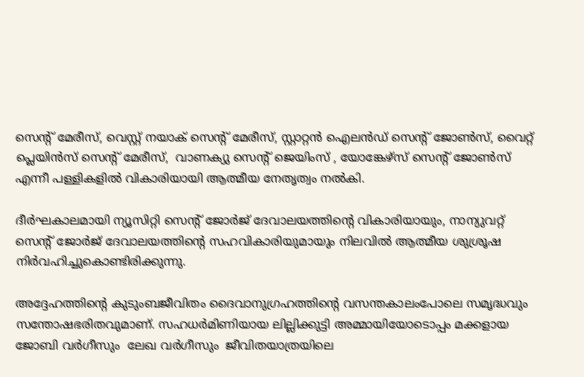സെന്റ് മേരീസ്, വെസ്റ്റ് നയാക് സെന്റ് മേരീസ്, സ്റ്റാറ്റന്‍ ഐലന്‍ഡ് സെന്റ് ജോണ്‍സ്, വൈറ്റ് പ്ലെയിന്‍സ് സെന്റ് മേരീസ്,  വാണക്യു സെന്റ് ജെയിംസ് , യോങ്കേഴ്സ് സെന്റ് ജോണ്‍സ് എന്നീ പള്ളികളില്‍ വികാരിയായി ആത്മീയ നേതൃത്വം നല്‍കി.

ദീര്‍ഘകാലമായി ന്യൂസിറ്റി സെന്റ് ജോര്‍ജ് ദേവാലയത്തിന്റെ വികാരിയായും, നാന്യുവറ്റ് സെന്റ് ജോര്‍ജ് ദേവാലയത്തിന്റെ സഹവികാരിയുമായും നിലവില്‍ ആത്മീയ ശുശ്രൂഷ നിര്‍വഹിച്ചുകൊണ്ടിരിക്കുന്നു.

അദ്ദേഹത്തിന്റെ കുടുംബജീവിതം ദൈവാനുഗ്രഹത്തിന്റെ വസന്തകാലംപോലെ സമൃദ്ധവും സന്തോഷഭരിതവുമാണ്. സഹധര്‍മിണിയായ ലില്ലിക്കുട്ടി അമ്മായിയോടൊപ്പം മക്കളായ ജോബി വര്‍ഗീസും  ലേഖ വര്‍ഗീസും  ജീവിതയാത്രയിലെ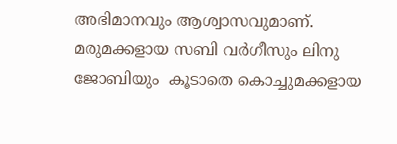അഭിമാനവും ആശ്വാസവുമാണ്. മരുമക്കളായ സബി വര്‍ഗീസും ലിനു ജോബിയും  കൂടാതെ കൊച്ചുമക്കളായ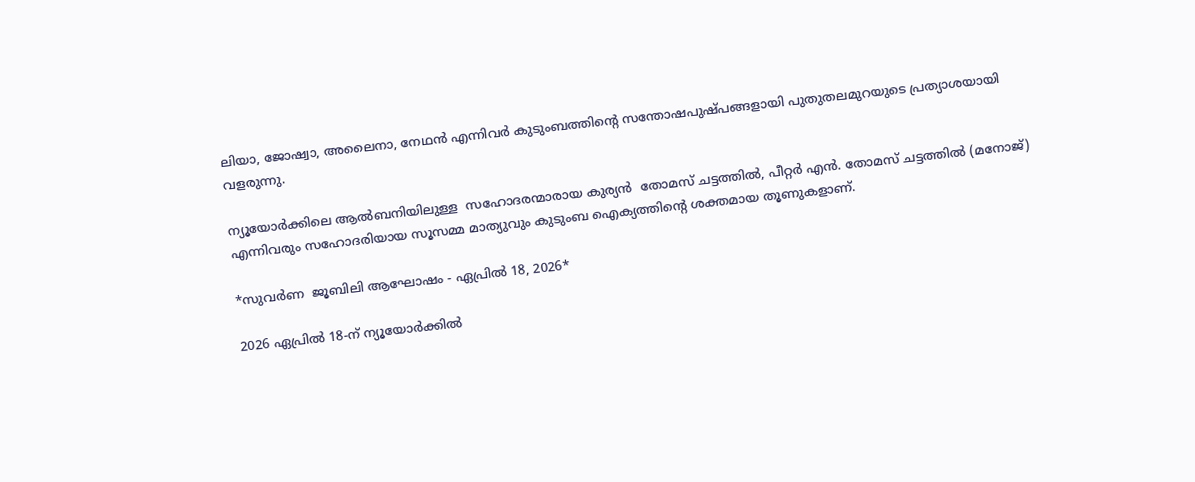ലിയാ, ജോഷ്വാ, അലൈനാ, നേഥന്‍ എന്നിവര്‍ കുടുംബത്തിന്റെ സന്തോഷപുഷ്പങ്ങളായി പുതുതലമുറയുടെ പ്രത്യാശയായി വളരുന്നു.

ന്യൂയോര്‍ക്കിലെ ആല്‍ബനിയിലുള്ള  സഹോദരന്മാരായ കുര്യന്‍  തോമസ് ചട്ടത്തില്‍, പീറ്റര്‍ എന്‍. തോമസ് ചട്ടത്തില്‍ (മനോജ്) എന്നിവരും സഹോദരിയായ സൂസമ്മ മാത്യുവും കുടുംബ ഐക്യത്തിന്റെ ശക്തമായ തൂണുകളാണ്.

*സുവര്‍ണ  ജൂബിലി ആഘോഷം - ഏപ്രില്‍ 18, 2026*

2026 ഏപ്രില്‍ 18-ന് ന്യൂയോര്‍ക്കില്‍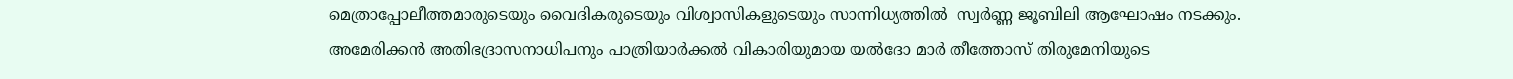മെത്രാപ്പോലീത്തമാരുടെയും വൈദികരുടെയും വിശ്വാസികളുടെയും സാന്നിധ്യത്തില്‍  സ്വര്‍ണ്ണ ജൂബിലി ആഘോഷം നടക്കും. അമേരിക്കന്‍ അതിഭദ്രാസനാധിപനും പാത്രിയാര്‍ക്കല്‍ വികാരിയുമായ യല്‍ദോ മാര്‍ തീത്തോസ് തിരുമേനിയുടെ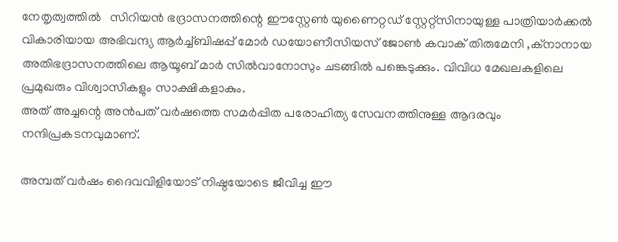നേതൃത്വത്തില്‍   സിറിയന്‍ ഭദ്രാസനത്തിന്റെ ഈസ്റ്റേണ്‍ യുണൈറ്റഡ് സ്റ്റേറ്റ്‌സിനായുള്ള പാത്രിയാര്‍ക്കല്‍ വികാരിയായ അഭിവന്ദ്യ ആര്‍ച്ച്ബിഷപ്പ് മോര്‍ ഡയോണീസിയസ് ജോണ്‍ കവാക് തിരുമേനി ,ക്‌നാനായ അതിഭദ്രാസനത്തിലെ ആയൂബ് മാര്‍ സില്‍വാനോസും ചടങ്ങില്‍ പങ്കെടുക്കും. വിവിധ മേഖലകളിലെ പ്രമുഖരും വിശ്വാസികളും സാക്ഷികളാകും.
അത് അച്ചന്റെ അന്‍പത് വര്‍ഷത്തെ സമര്‍പ്പിത പരോഹിത്യ സേവനത്തിനുള്ള ആദരവും നന്ദിപ്രകടനവുമാണ്.

അമ്പത് വര്‍ഷം ദൈവവിളിയോട് നിഷ്ഠയോടെ ജീവിച്ച ഈ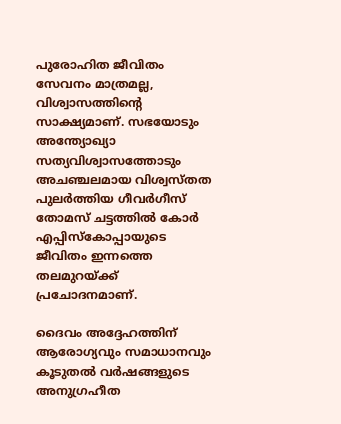പുരോഹിത ജീവിതം സേവനം മാത്രമല്ല, വിശ്വാസത്തിന്റെ സാക്ഷ്യമാണ്. സഭയോടും അന്ത്യോഖ്യാ സത്യവിശ്വാസത്തോടും അചഞ്ചലമായ വിശ്വസ്തത പുലര്‍ത്തിയ ഗീവര്‍ഗീസ് തോമസ് ചട്ടത്തില്‍ കോര്‍ എപ്പിസ്‌കോപ്പായുടെ ജീവിതം ഇന്നത്തെ തലമുറയ്ക്ക് പ്രചോദനമാണ്.

ദൈവം അദ്ദേഹത്തിന് ആരോഗ്യവും സമാധാനവും കൂടുതല്‍ വര്‍ഷങ്ങളുടെ അനുഗ്രഹീത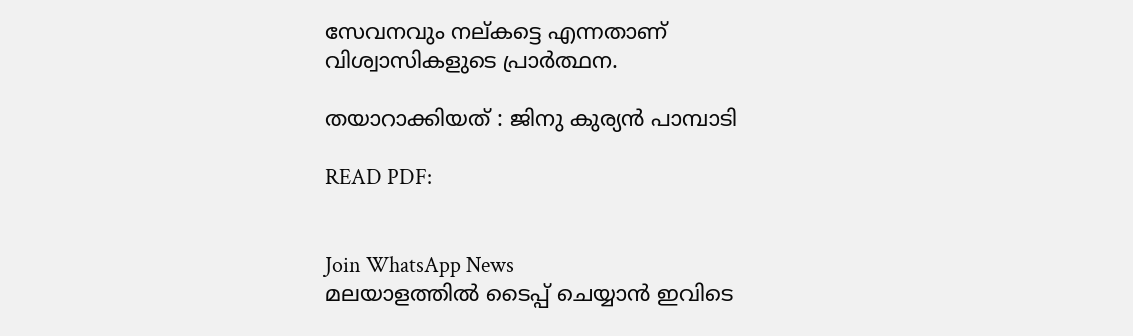സേവനവും നല്കട്ടെ എന്നതാണ് വിശ്വാസികളുടെ പ്രാര്‍ത്ഥന.

തയാറാക്കിയത് : ജിനു കുര്യന്‍ പാമ്പാടി

READ PDF:


Join WhatsApp News
മലയാളത്തില്‍ ടൈപ്പ് ചെയ്യാന്‍ ഇവിടെ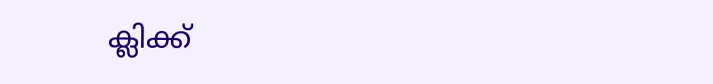ക്ലിക്ക്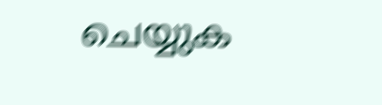ചെയ്യുക